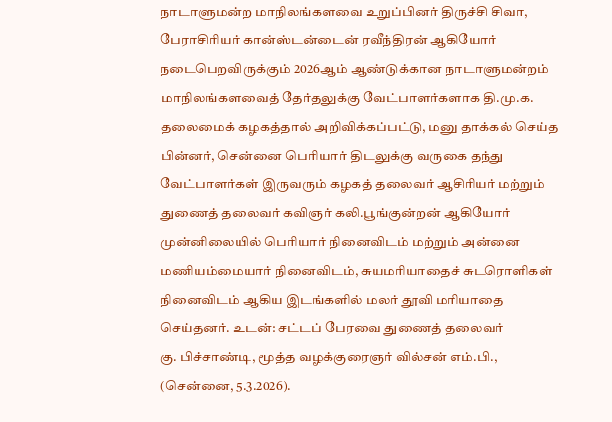நாடாளுமன்ற மாநிலங்களவை உறுப்பினர் திருச்சி சிவா, பேராசிரியர் கான்ஸ்டன்டைன் ரவீந்திரன் ஆகியோர் நடைபெறவிருக்கும் 2026ஆம் ஆண்டுக்கான நாடாளுமன்றம் மாநிலங்களவைத் தேர்தலுக்கு வேட்பாளர்களாக தி.மு.க. தலைமைக் கழகத்தால் அறிவிக்கப்பட்டு, மனு தாக்கல் செய்த பின்னர், சென்னை பெரியார் திடலுக்கு வருகை தந்து வேட்பாளர்கள் இருவரும் கழகத் தலைவர் ஆசிரியர் மற்றும் துணைத் தலைவர் கவிஞர் கலி.பூங்குன்றன் ஆகியோர் முன்னிலையில் பெரியார் நினைவிடம் மற்றும் அன்னை மணியம்மையார் நினைவிடம், சுயமரியாதைச் சுடரொளிகள் நினைவிடம் ஆகிய இடங்களில் மலர் தூவி மரியாதை செய்தனர். உடன்: சட்டப் பேரவை துணைத் தலைவர்
கு. பிச்சாண்டி, மூத்த வழக்குரைஞர் வில்சன் எம்.பி., (சென்னை, 5.3.2026).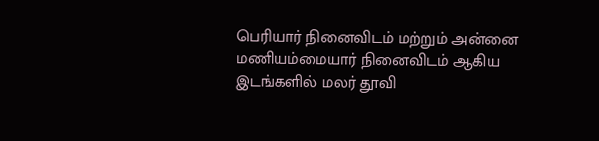பெரியார் நினைவிடம் மற்றும் அன்னை மணியம்மையார் நினைவிடம் ஆகிய இடங்களில் மலர் தூவி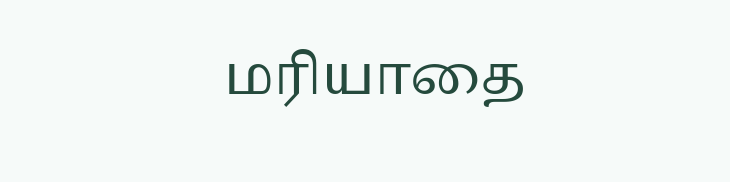மரியாதை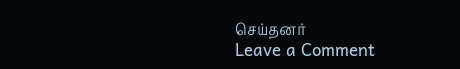செய்தனர்
Leave a Comment